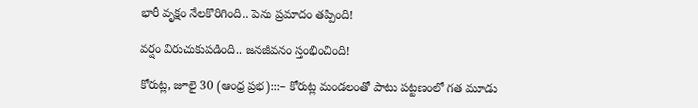భారీ వృక్షం నేలకొరిగింది.. పెను ప్రమాదం తప్పింది!

వర్షం విరుచుకుపడింది.. జనజీవనం స్తంభించింది!

కోరుట్ల, జూలై 30 (ఆంధ్ర ప్రభ):::– కోరుట్ల మండలంతో పాటు పట్టణంలో గత మూడు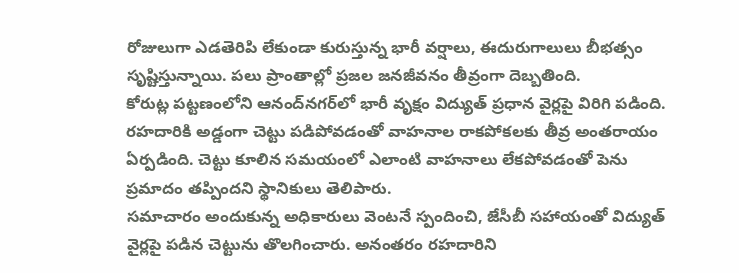రోజులుగా ఎడతెరిపి లేకుండా కురుస్తున్న భారీ వర్షాలు, ఈదురుగాలులు బీభత్సం సృష్టిస్తున్నాయి. పలు ప్రాంతాల్లో ప్రజల జనజీవనం తీవ్రంగా దెబ్బతింది.
కోరుట్ల పట్టణంలోని ఆనంద్‌నగర్‌లో భారీ వృక్షం విద్యుత్ ప్రధాన వైర్లపై విరిగి పడింది. రహదారికి అడ్డంగా చెట్టు పడిపోవడంతో వాహనాల రాకపోకలకు తీవ్ర అంతరాయం ఏర్పడింది. చెట్టు కూలిన సమయంలో ఎలాంటి వాహనాలు లేకపోవడంతో పెను ప్రమాదం తప్పిందని స్థానికులు తెలిపారు.
సమాచారం అందుకున్న అధికారులు వెంటనే స్పందించి, జేసీబీ సహాయంతో విద్యుత్ వైర్లపై పడిన చెట్టును తొలగించారు. అనంతరం రహదారిని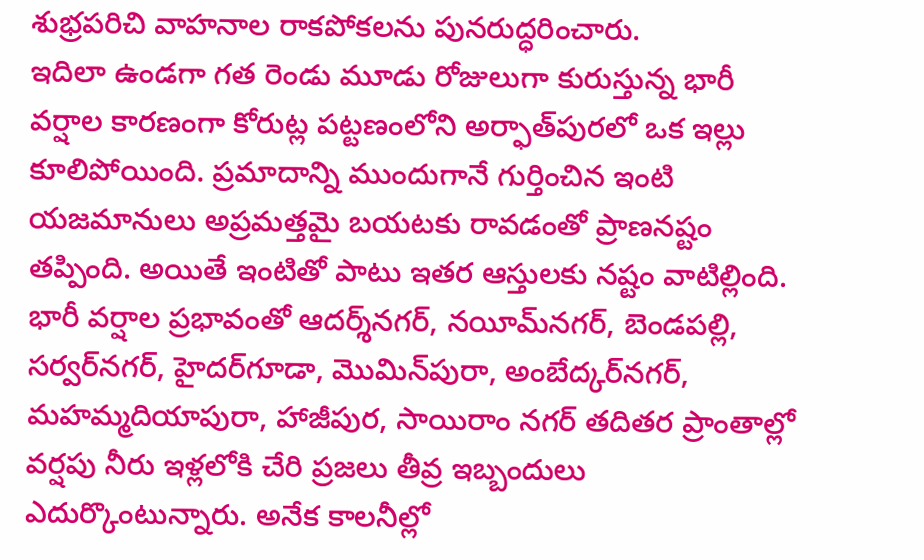శుభ్రపరిచి వాహనాల రాకపోకలను పునరుద్ధరించారు.
ఇదిలా ఉండగా గత రెండు మూడు రోజులుగా కురుస్తున్న భారీ వర్షాల కారణంగా కోరుట్ల పట్టణంలోని అర్ఫాత్‌పురలో ఒక ఇల్లు కూలిపోయింది. ప్రమాదాన్ని ముందుగానే గుర్తించిన ఇంటి యజమానులు అప్రమత్తమై బయటకు రావడంతో ప్రాణనష్టం తప్పింది. అయితే ఇంటితో పాటు ఇతర ఆస్తులకు నష్టం వాటిల్లింది.
భారీ వర్షాల ప్రభావంతో ఆదర్శ్‌నగర్, నయీమ్‌నగర్, బెండపల్లి, సర్వర్‌నగర్, హైదర్‌గూడా, మొమిన్‌పురా, అంబేద్కర్‌నగర్, మహమ్మదియాపురా, హాజీపుర, సాయిరాం నగర్ తదితర ప్రాంతాల్లో వర్షపు నీరు ఇళ్లలోకి చేరి ప్రజలు తీవ్ర ఇబ్బందులు ఎదుర్కొంటున్నారు. అనేక కాలనీల్లో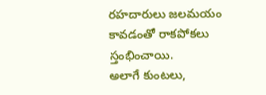రహదారులు జలమయం కావడంతో రాకపోకలు స్తంభించాయి.
అలాగే కుంటలు,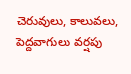చెరువులు, కాలువలు, పెద్దవాగులు వర్షపు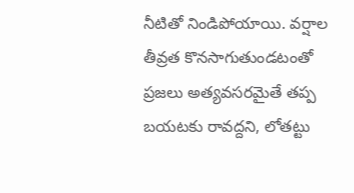నీటితో నిండిపోయాయి. వర్షాల తీవ్రత కొనసాగుతుండటంతో ప్రజలు అత్యవసరమైతే తప్ప బయటకు రావద్దని, లోతట్టు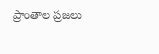ప్రాంతాల ప్రజలు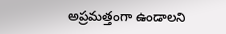అప్రమత్తంగా ఉండాలని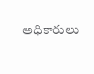అధికారులు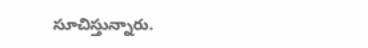సూచిస్తున్నారు.